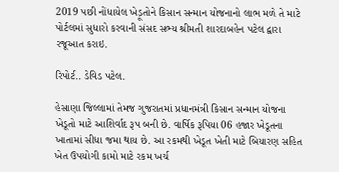2019 પછી નોંધાયેલ ખેડ઼ૂતોને કિસાન સન્માન યોજનાનો લાભ મળે તે માટે પોર્ટલમાં સુધારો કરવાની સંસદ સભ્ય શ્રીમતી શારદાબહેન પટેલ દ્વારા રજૂઆત કરાઇ.

રિપોર્ટ.. ડેવિડ પટેલ.

હેસાણા જિલ્લામાં તેમજ ગુજરાતમાં પ્રધાનમંત્રી કિસાન સન્માન યોજના ખેડૂતો માટે આશિર્વાદ રૂપ બની છે. વાર્ષિક રૂપિયા 06 હજાર ખેડૂતના ખાતામાં સીધા જમા થાય છે. આ રકમથી ખેડૂત ખેતી માટે બિયારણ સહિત ખેત ઉપયોગી કામો માટે રકમ ખર્ચ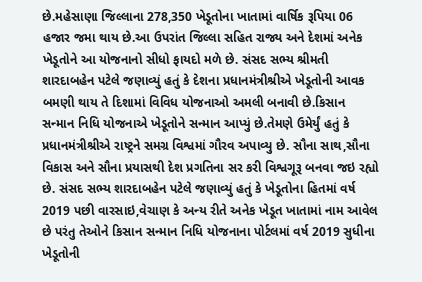છે.મહેસાણા જિલ્લાના 278,350 ખેડૂતોના ખાતામાં વાર્ષિક રૂપિયા 06 હજાર જમા થાય છે.આ ઉપરાંત જિલ્લા સહિત રાજ્ય અને દેશમાં અનેક ખેડૂતોને આ યોજનાનો સીધો ફાયદો મળે છે. સંસદ સભ્ય શ્રીમતી શારદાબહેન પટેલે જણાવ્યું હતું કે દેશના પ્રધાનમંત્રીશ્રીએ ખેડૂતોની આવક બમણી થાય તે દિશામાં વિવિધ યોજનાઓ અમલી બનાવી છે.કિસાન સન્માન નિધિ યોજનાએ ખેડૂતોને સન્માન આપ્યું છે.તેમણે ઉમેર્યું હતું કે પ્રધાનમંત્રીશ્રીએ રાષ્ટ્રને સમગ્ર વિશ્વમાં ગૌરવ અપાવ્યુ છે. સૌના સાથ,સૌના વિકાસ અને સૌના પ્રયાસથી દેશ પ્રગતિના સર કરી વિશ્વગૂરૂ બનવા જઇ રહ્યો છે. સંસદ સભ્ય શારદાબહેન પટેલે જણાવ્યું હતું કે ખેડૂતોના હિતમાં વર્ષ 2019 પછી વારસાઇ,વેચાણ કે અન્ય રીતે અનેક ખેડૂત ખાતામાં નામ આવેલ છે પરંતુ તેઓને કિસાન સન્માન નિધિ યોજનાના પોર્ટલમાં વર્ષ 2019 સુધીના ખેડૂતોની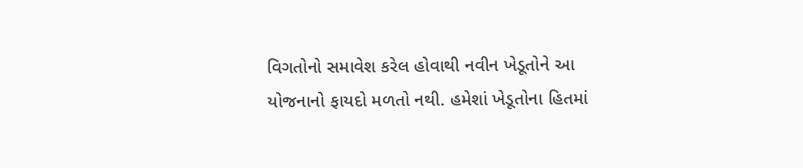વિગતોનો સમાવેશ કરેલ હોવાથી નવીન ખેડૂતોને આ યોજનાનો ફાયદો મળતો નથી. હમેશાં ખેડૂતોના હિતમાં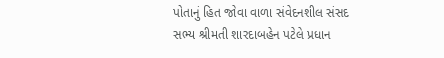પોતાનું હિત જોવા વાળા સંવેદનશીલ સંસદ સભ્ય શ્રીમતી શારદાબહેન પટેલે પ્રધાન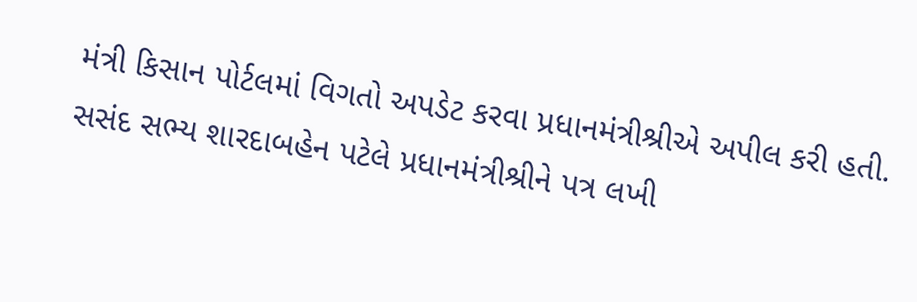મંત્રી કિસાન પોર્ટલમાં વિગતો અપડેટ કરવા પ્રધાનમંત્રીશ્રીએ અપીલ કરી હતી. સસંદ સભ્ય શારદાબહેન પટેલે પ્રધાનમંત્રીશ્રીને પત્ર લખી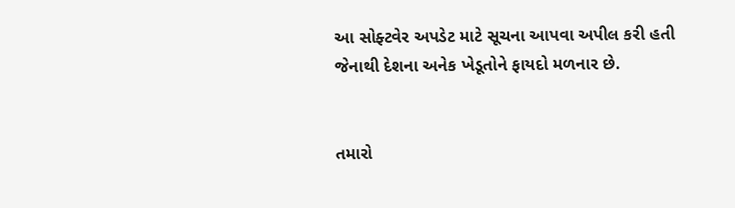આ સોફ્ટવેર અપડેટ માટે સૂચના આપવા અપીલ કરી હતી જેનાથી દેશના અનેક ખેડૂતોને ફાયદો મળનાર છે.


તમારો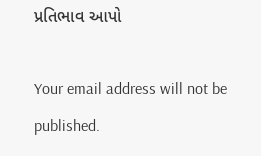પ્રતિભાવ આપો

Your email address will not be published.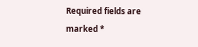Required fields are marked *